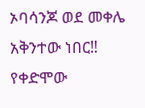ኦባሳንጆ ወደ መቀሌ አቅንተው ነበር‼
የቀድሞው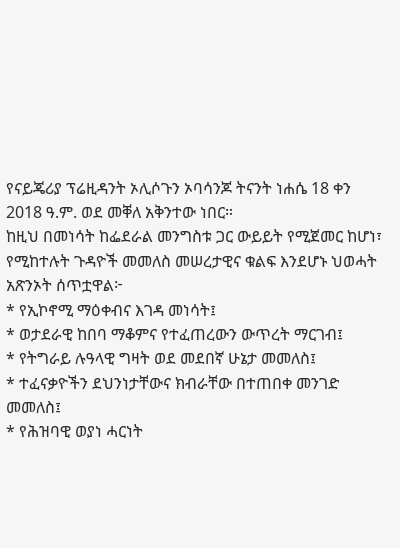የናይጄሪያ ፕሬዚዳንት ኦሊሶጉን ኦባሳንጆ ትናንት ነሐሴ 18 ቀን 2018 ዓ.ም. ወደ መቐለ አቅንተው ነበር።
ከዚህ በመነሳት ከፌደራል መንግስቱ ጋር ውይይት የሚጀመር ከሆነ፣ የሚከተሉት ጉዳዮች መመለስ መሠረታዊና ቁልፍ እንደሆኑ ህወሓት አጽንኦት ሰጥቷዋል፦
* የኢኮኖሚ ማዕቀብና እገዳ መነሳት፤
* ወታደራዊ ከበባ ማቆምና የተፈጠረውን ውጥረት ማርገብ፤
* የትግራይ ሉዓላዊ ግዛት ወደ መደበኛ ሁኔታ መመለስ፤
* ተፈናቃዮችን ደህንነታቸውና ክብራቸው በተጠበቀ መንገድ መመለስ፤
* የሕዝባዊ ወያነ ሓርነት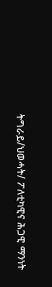ትግራይ/ህወሓት/ ፖለቲካዊና ሕጋዊ ማንነት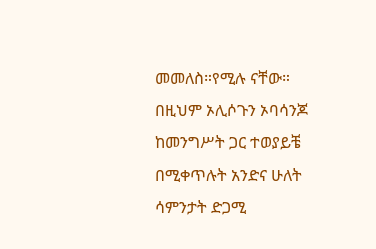መመለስ።የሚሉ ናቸው።
በዚህም ኦሊሶጉን ኦባሳንጆ ከመንግሥት ጋር ተወያይቼ በሚቀጥሉት አንድና ሁለት ሳምንታት ድጋሚ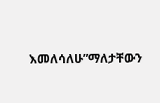እመለሳለሁ”ማለታቸውን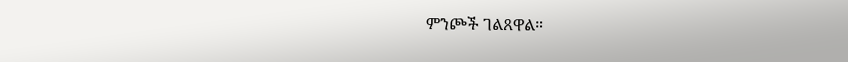ምንጮች ገልጸዋል።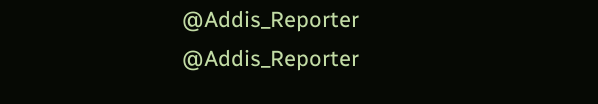@Addis_Reporter
@Addis_Reporter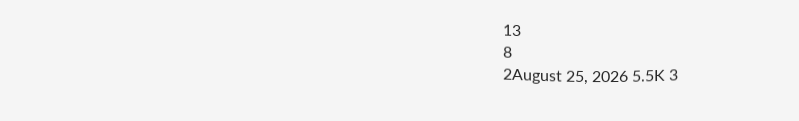13
8
2August 25, 2026 5.5K 3